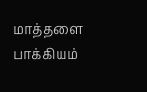மாத்தளை பாக்கியம்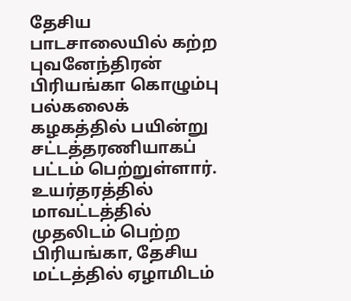தேசிய பாடசாலையில் கற்ற புவனேந்திரன் பிரியங்கா கொழும்பு பல்கலைக் கழகத்தில் பயின்று சட்டத்தரணியாகப் பட்டம் பெற்றுள்ளார்.
உயர்தரத்தில் மாவட்டத்தில் முதலிடம் பெற்ற பிரியங்கா, தேசிய மட்டத்தில் ஏழாமிடம்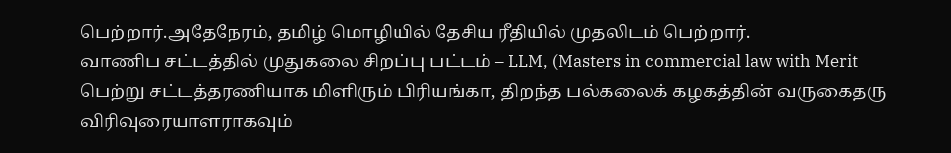பெற்றார்.அதேநேரம், தமிழ் மொழியில் தேசிய ரீதியில் முதலிடம் பெற்றார்.
வாணிப சட்டத்தில் முதுகலை சிறப்பு பட்டம் – LLM, (Masters in commercial law with Merit பெற்று சட்டத்தரணியாக மிளிரும் பிரியங்கா, திறந்த பல்கலைக் கழகத்தின் வருகைதரு விரிவுரையாளராகவும்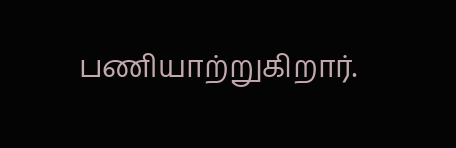பணியாற்றுகிறார்.